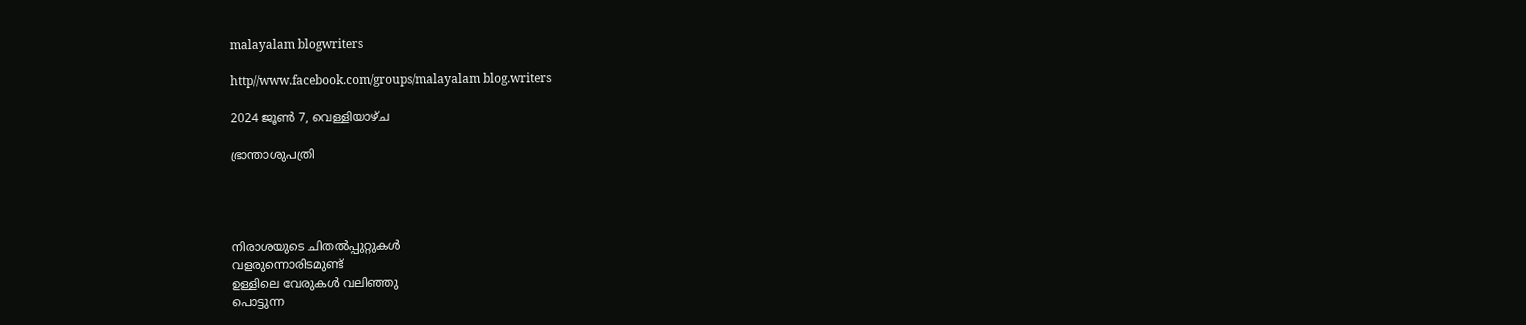malayalam blogwriters

http//www.facebook.com/groups/malayalam blog.writers

2024 ജൂൺ 7, വെള്ളിയാഴ്‌ച

ഭ്രാന്താശുപത്രി




നിരാശയുടെ ചിതൽപ്പുറ്റുകൾ
വളരുന്നൊരിടമുണ്ട്
ഉള്ളിലെ വേരുകൾ വലിഞ്ഞു
പൊട്ടുന്ന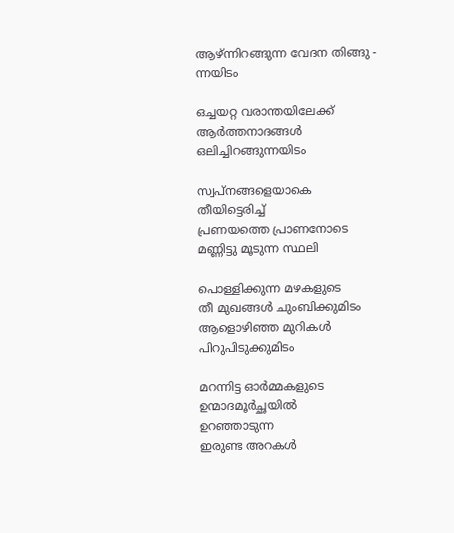ആഴ്ന്നിറങ്ങുന്ന വേദന തിങ്ങു -
ന്നയിടം

ഒച്ചയറ്റ വരാന്തയിലേക്ക്
ആർത്തനാദങ്ങൾ
ഒലിച്ചിറങ്ങുന്നയിടം

സ്വപ്നങ്ങളെയാകെ
തീയിട്ടെരിച്ച്
പ്രണയത്തെ പ്രാണനോടെ
മണ്ണിട്ടു മൂടുന്ന സ്ഥലി

പൊള്ളിക്കുന്ന മഴകളുടെ
തീ മുഖങ്ങൾ ചുംബിക്കുമിടം
ആളൊഴിഞ്ഞ മുറികൾ
പിറുപിടുക്കുമിടം

മറന്നിട്ട ഓർമ്മകളുടെ
ഉന്മാദമൂർച്ഛയിൽ
ഉറഞ്ഞാടുന്ന
ഇരുണ്ട അറകൾ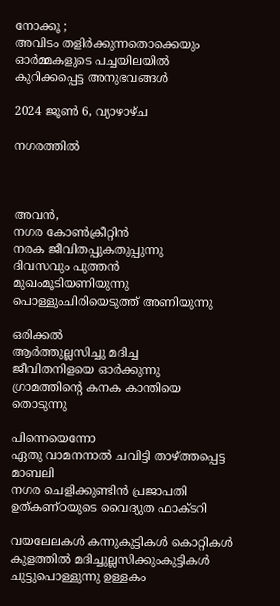നോക്കൂ ;
അവിടം തളിർക്കുന്നതൊക്കെയും
ഓർമ്മകളുടെ പച്ചയിലയിൽ
കുറിക്കപ്പെട്ട അനുഭവങ്ങൾ

2024 ജൂൺ 6, വ്യാഴാഴ്‌ച

നഗരത്തിൽ



അവൻ,
നഗര കോൺക്രീറ്റിൻ
നരക ജീവിതപ്പുകതുപ്പുന്നു
ദിവസവും പുത്തൻ മുഖംമൂടിയണിയുന്നു പൊള്ളുംചിരിയെടുത്ത് അണിയുന്നു

ഒരിക്കൽ
ആർത്തുല്ലസിച്ചു മദിച്ച
ജീവിതനിളയെ ഓർക്കുന്നു
ഗ്രാമത്തിൻ്റെ കനക കാന്തിയെ തൊടുന്നു

പിന്നെയെന്നോ
ഏതു വാമനനാൽ ചവിട്ടി താഴ്ത്തപ്പെട്ട
മാബലി
നഗര ചെളിക്കുണ്ടിൻ പ്രജാപതി
ഉത്കണ്ഠയുടെ വൈദ്യുത ഫാക്ടറി

വയലേലകൾ കന്നുകുട്ടികൾ കൊറ്റികൾ കുളത്തിൽ മദിച്ചുല്ലസിക്കുംകുട്ടികൾ ചുട്ടുപൊള്ളുന്നു ഉള്ളകം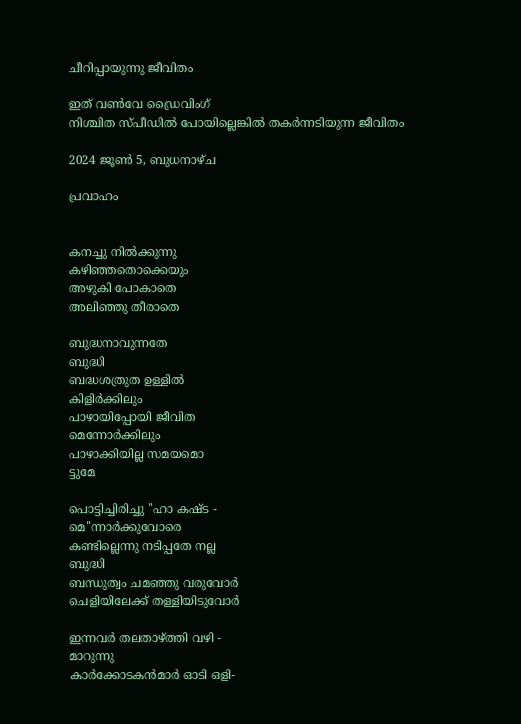ചീറിപ്പായുന്നു ജീവിതം

ഇത് വൺവേ ഡ്രൈവിംഗ്
നിശ്ചിത സ്പീഡിൽ പോയില്ലെങ്കിൽ തകർന്നടിയുന്ന ജീവിതം

2024 ജൂൺ 5, ബുധനാഴ്‌ച

പ്രവാഹം


കനച്ചു നിൽക്കുന്നു
കഴിഞ്ഞതൊക്കെയും
അഴുകി പോകാതെ
അലിഞ്ഞു തീരാതെ

ബുദ്ധനാവുന്നതേ
ബുദ്ധി
ബദ്ധശത്രുത ഉള്ളിൽ
കിളിർക്കിലും
പാഴായിപ്പോയി ജീവിത
മെന്നോർക്കിലും
പാഴാക്കിയില്ല സമയമൊ
ട്ടുമേ

പൊട്ടിച്ചിരിച്ചു ''ഹാ കഷ്ട -
മെ''ന്നാർക്കുവോരെ
കണ്ടില്ലെന്നു നടിപ്പതേ നല്ല
ബുദ്ധി
ബന്ധുത്വം ചമഞ്ഞു വരുവോർ
ചെളിയിലേക്ക് തള്ളിയിടുവോർ

ഇന്നവർ തലതാഴ്ത്തി വഴി -
മാറുന്നു
കാർക്കോടകൻമാർ ഓടി ഒളി-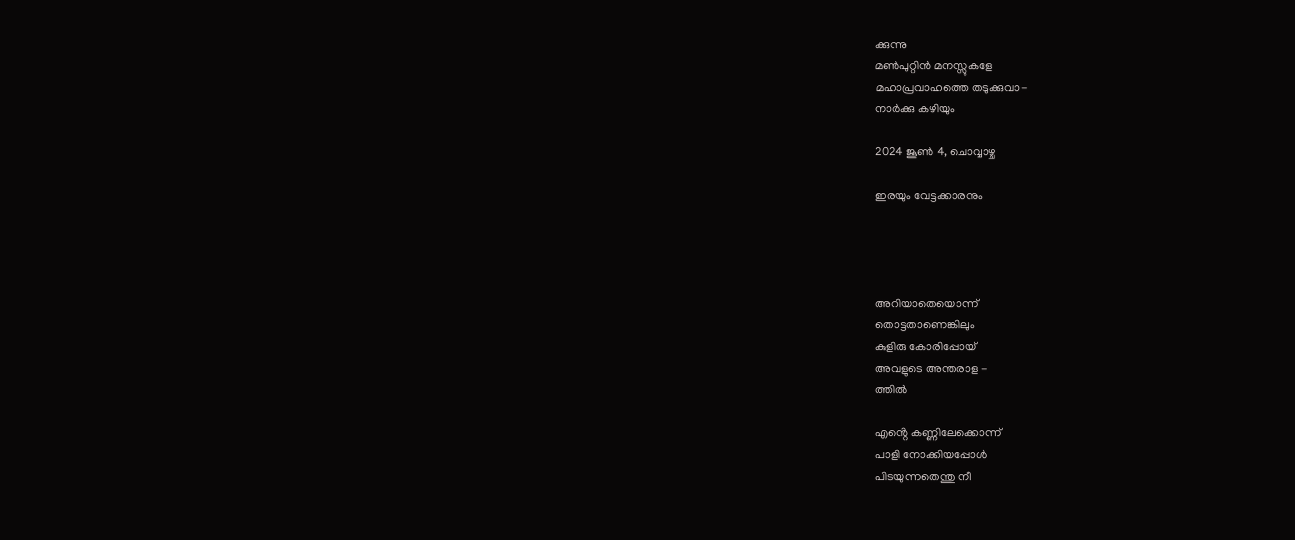ക്കുന്നു
മൺപുറ്റിൻ മനസ്സുകളേ
മഹാപ്രവാഹത്തെ തടുക്കുവാ-
നാർക്കു കഴിയും

2024 ജൂൺ 4, ചൊവ്വാഴ്ച

ഇരയും വേട്ടക്കാരനും




അറിയാതെയൊന്ന്
തൊട്ടതാണെങ്കിലും
കുളിരു കോരിപ്പോയ്
അവളുടെ അന്തരാള -
ത്തിൽ

എൻ്റെ കണ്ണിലേക്കൊന്ന്
പാളി നോക്കിയപ്പോൾ
പിടയുന്നതെന്തു നീ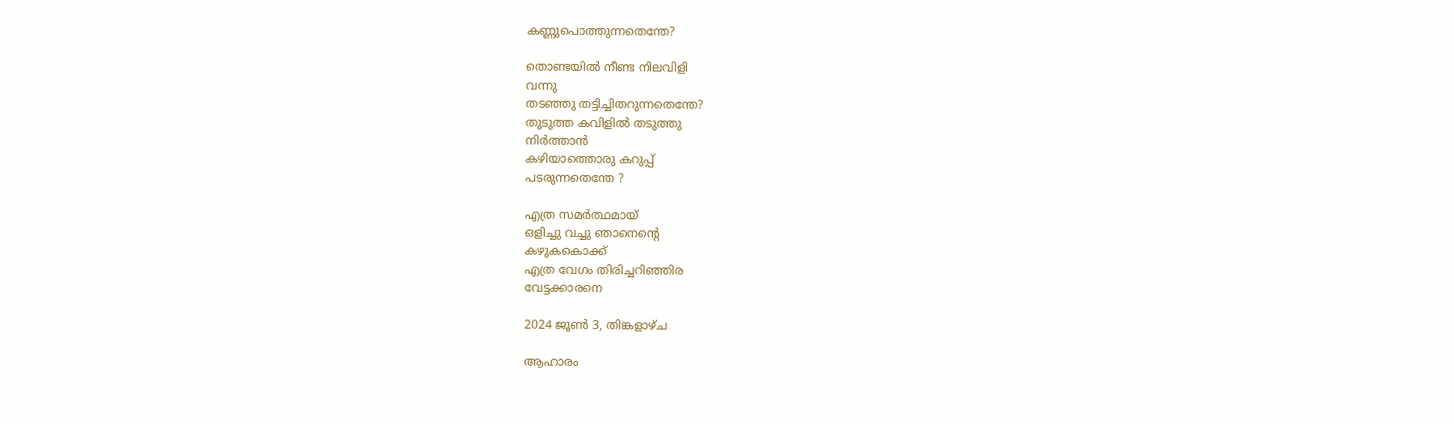കണ്ണുപൊത്തുന്നതെന്തേ?

തൊണ്ടയിൽ നീണ്ട നിലവിളി
വന്നു
തടഞ്ഞു തട്ടിച്ചിതറുന്നതെന്തേ?
തുടുത്ത കവിളിൽ തടുത്തു
നിർത്താൻ
കഴിയാത്തൊരു കറുപ്പ്
പടരുന്നതെന്തേ ?

എത്ര സമർത്ഥമായ്
ഒളിച്ചു വച്ചു ഞാനെൻ്റെ
കഴുകകൊക്ക്
എത്ര വേഗം തിരിച്ചറിഞ്ഞിര
വേട്ടക്കാരനെ

2024 ജൂൺ 3, തിങ്കളാഴ്‌ച

ആഹാരം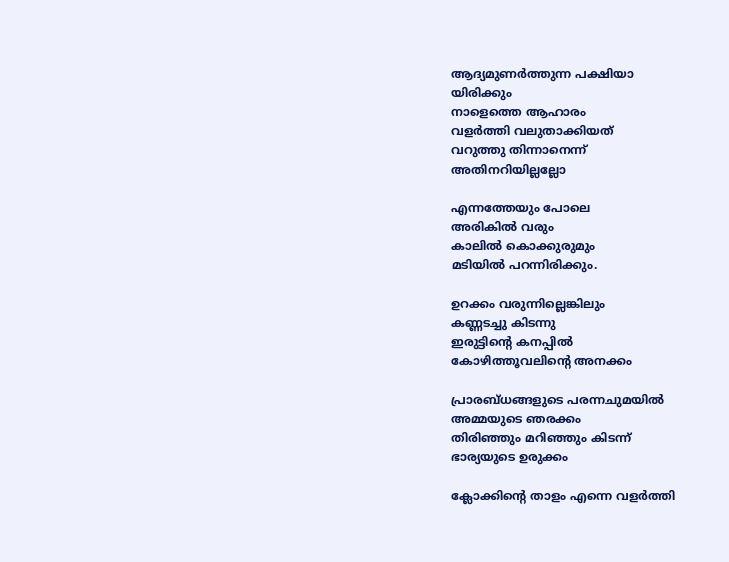ആദ്യമുണർത്തുന്ന പക്ഷിയാ
യിരിക്കും
നാളെത്തെ ആഹാരം
വളർത്തി വലുതാക്കിയത്
വറുത്തു തിന്നാനെന്ന്
അതിനറിയില്ലല്ലോ

എന്നത്തേയും പോലെ
അരികിൽ വരും
കാലിൽ കൊക്കുരുമും
മടിയിൽ പറന്നിരിക്കും.

ഉറക്കം വരുന്നില്ലെങ്കിലും
കണ്ണടച്ചു കിടന്നു
ഇരുട്ടിൻ്റെ കനപ്പിൽ
കോഴിത്തൂവലിൻ്റെ അനക്കം

പ്രാരബ്ധങ്ങളുടെ പരന്നചുമയിൽ
അമ്മയുടെ ഞരക്കം
തിരിഞ്ഞും മറിഞ്ഞും കിടന്ന്
ഭാര്യയുടെ ഉരുക്കം

ക്ലോക്കിൻ്റെ താളം എന്നെ വളർത്തി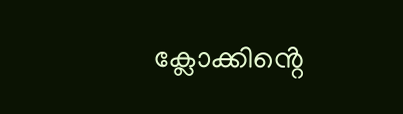ക്ലോക്കിൻ്റെ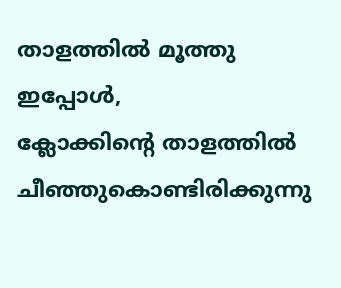താളത്തിൽ മൂത്തു
ഇപ്പോൾ,
ക്ലോക്കിൻ്റെ താളത്തിൽ
ചീഞ്ഞുകൊണ്ടിരിക്കുന്നു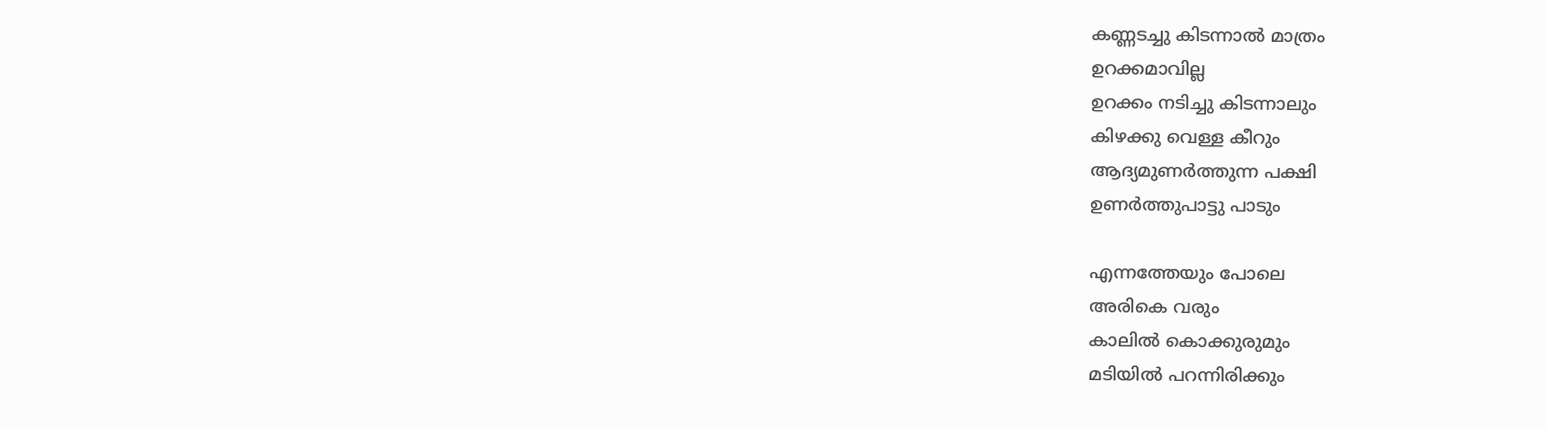കണ്ണടച്ചു കിടന്നാൽ മാത്രം
ഉറക്കമാവില്ല
ഉറക്കം നടിച്ചു കിടന്നാലും
കിഴക്കു വെള്ള കീറും
ആദ്യമുണർത്തുന്ന പക്ഷി
ഉണർത്തുപാട്ടു പാടും

എന്നത്തേയും പോലെ
അരികെ വരും
കാലിൽ കൊക്കുരുമും
മടിയിൽ പറന്നിരിക്കും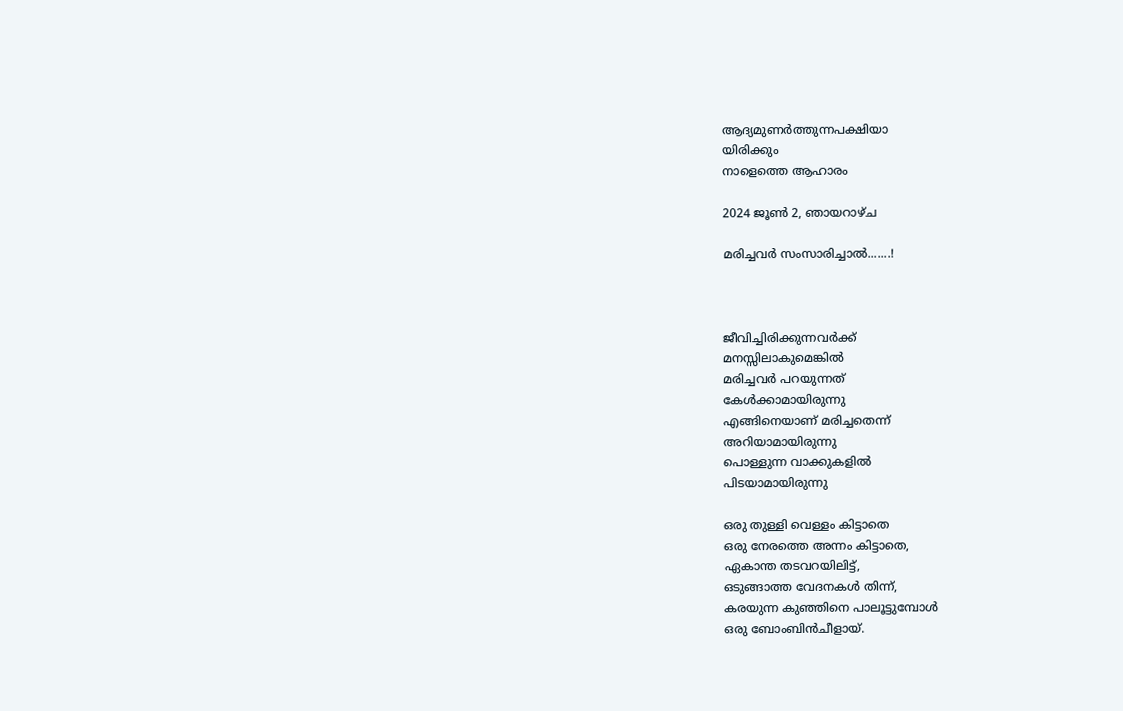ആദ്യമുണർത്തുന്നപക്ഷിയാ
യിരിക്കും
നാളെത്തെ ആഹാരം

2024 ജൂൺ 2, ഞായറാഴ്‌ച

മരിച്ചവർ സംസാരിച്ചാൽ.......!



ജീവിച്ചിരിക്കുന്നവർക്ക്
മനസ്സിലാകുമെങ്കിൽ
മരിച്ചവർ പറയുന്നത്
കേൾക്കാമായിരുന്നു
എങ്ങിനെയാണ് മരിച്ചതെന്ന്
അറിയാമായിരുന്നു
പൊള്ളുന്ന വാക്കുകളിൽ
പിടയാമായിരുന്നു

ഒരു തുള്ളി വെള്ളം കിട്ടാതെ
ഒരു നേരത്തെ അന്നം കിട്ടാതെ,
ഏകാന്ത തടവറയിലിട്ട്,
ഒടുങ്ങാത്ത വേദനകൾ തിന്ന്,
കരയുന്ന കുഞ്ഞിനെ പാലൂട്ടുമ്പോൾ
ഒരു ബോംബിൻചീളായ്.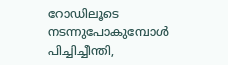റോഡിലൂടെ നടന്നുപോകുമ്പോൾ
പിച്ചിച്ചീന്തി,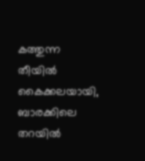കത്തുന്ന തീയിൽ കൈക്കലയായി,
ബാരക്കിലെ തറയിൽ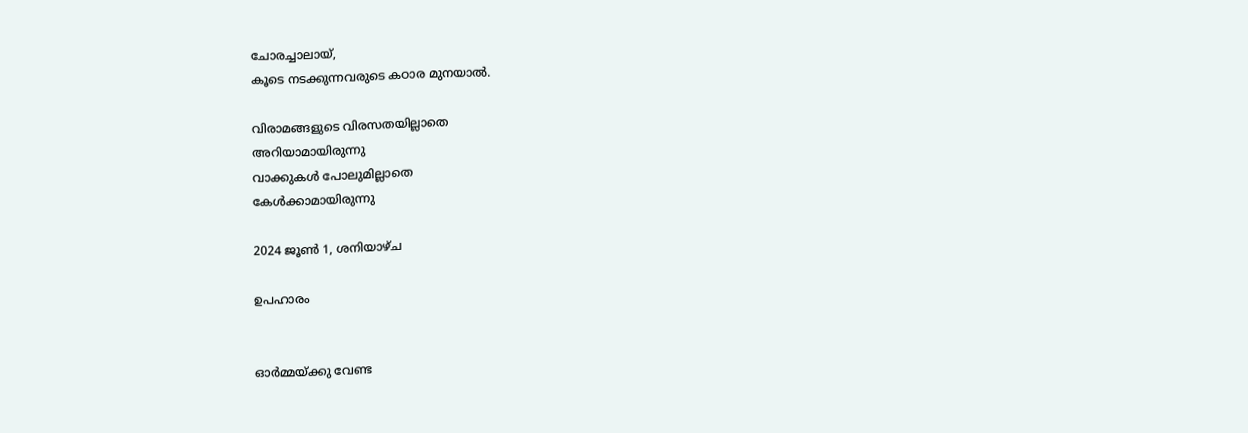ചോരച്ചാലായ്,
കൂടെ നടക്കുന്നവരുടെ കഠാര മുനയാൽ.

വിരാമങ്ങളുടെ വിരസതയില്ലാതെ
അറിയാമായിരുന്നു
വാക്കുകൾ പോലുമില്ലാതെ
കേൾക്കാമായിരുന്നു

2024 ജൂൺ 1, ശനിയാഴ്‌ച

ഉപഹാരം


ഓർമ്മയ്ക്കു വേണ്ട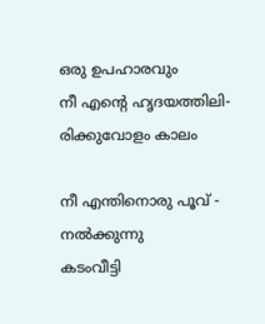ഒരു ഉപഹാരവും
നീ എൻ്റെ ഹൃദയത്തിലി-
രിക്കുവോളം കാലം

നീ എന്തിനൊരു പൂവ് -
നൽക്കുന്നു
കടംവീട്ടി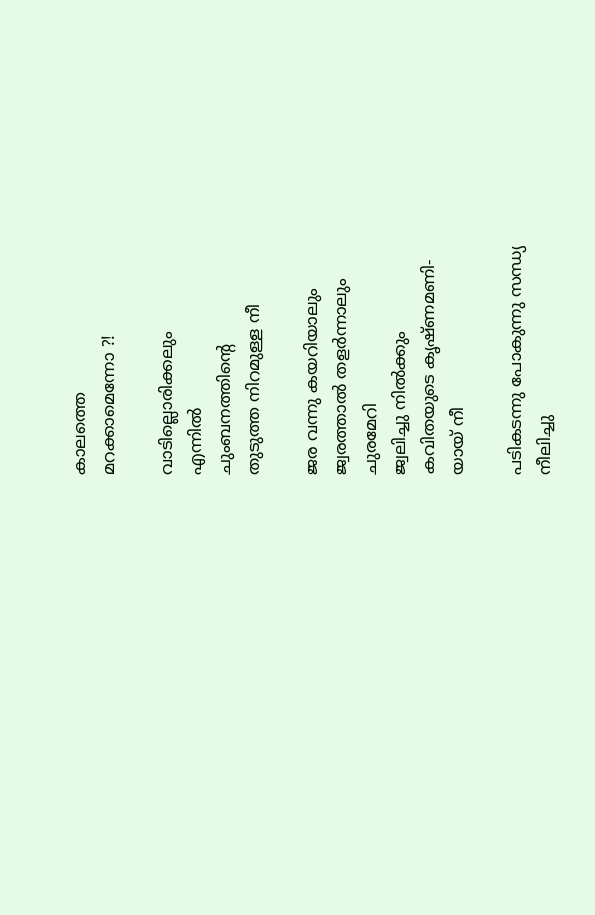കാലത്തെ
മറക്കാമെന്നോ ?!

വാടില്ലൊരിക്കലും
എന്നിൽ
ചുംബനത്തിൻ്റെ
തുടുത്ത നിറമുള്ള നീ

ജര വന്നു കയറിയാലും
ജ്വരത്താൽ തളർന്നാലും
ചുരമേറി
ജ്വലിച്ചു നിൽക്കും
കവിതയുടെ കൃഷ്ണമണി-
യായ് നീ

പടികടന്നു പോകുന്നു സന്ധ്യ
നീലിച്ചു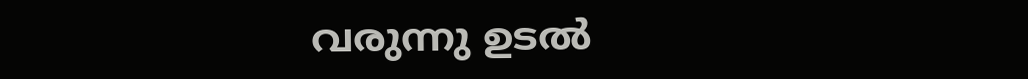വരുന്നു ഉടൽ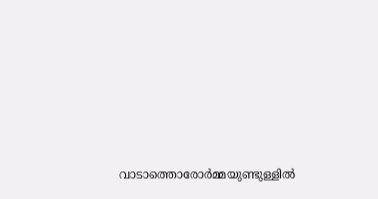വാടാത്തൊരോർമ്മയുണ്ടുള്ളിൽ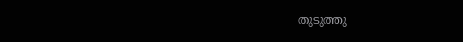തുടുത്തു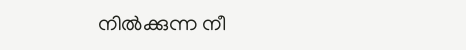നിൽക്കുന്ന നീ